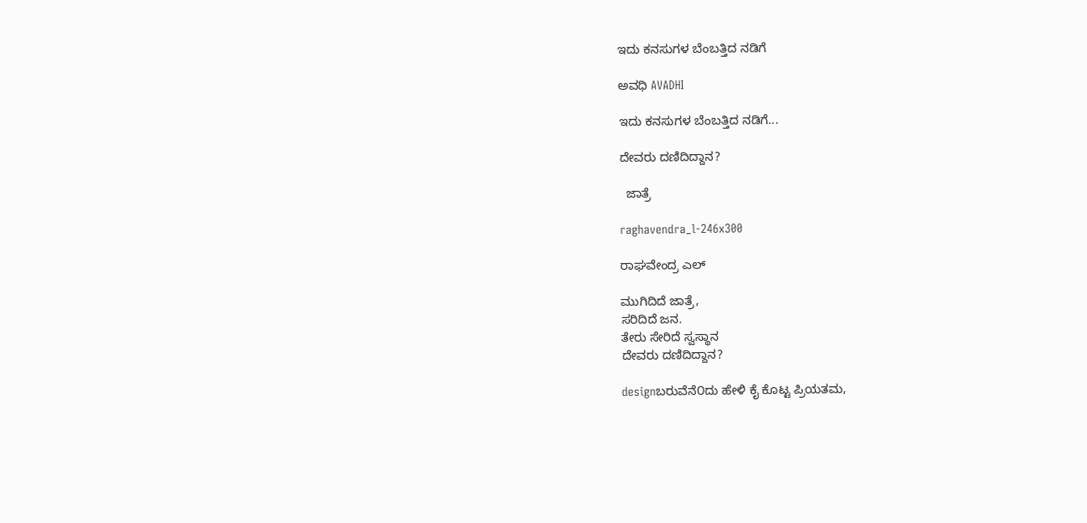ಇದು ಕನಸುಗಳ ಬೆಂಬತ್ತಿದ ನಡಿಗೆ‍

ಅವಧಿ AVADHI

ಇದು ಕನಸುಗಳ ಬೆಂಬತ್ತಿದ ನಡಿಗೆ...

ದೇವರು ದಣಿದಿದ್ದಾನ?

  ಜಾತ್ರೆ

raghavendra_l-246x300

ರಾಘವೇಂದ್ರ ಎಲ್

ಮುಗಿದಿದೆ ಜಾತ್ರೆ,
ಸರಿದಿದೆ ಜನ.
ತೇರು ಸೇರಿದೆ ಸ್ವಸ್ಥಾನ
ದೇವರು ದಣಿದಿದ್ದಾನ?

designಬರುವೆನೆ೦ದು ಹೇಳಿ ಕೈ ಕೊಟ್ಟ ಪ್ರಿಯತಮ,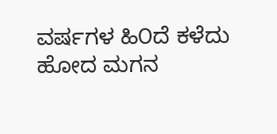ವರ್ಷಗಳ ಹಿ೦ದೆ ಕಳೆದು ಹೋದ ಮಗನ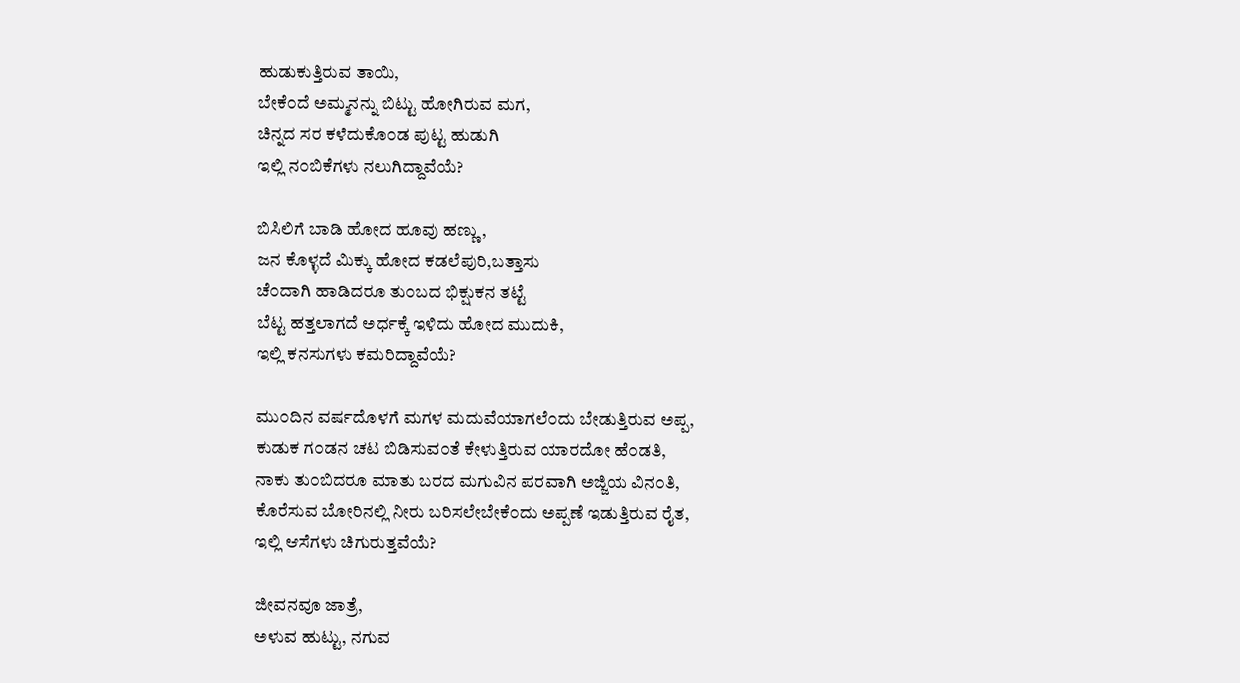ಹುಡುಕುತ್ತಿರುವ ತಾಯಿ,
ಬೇಕೆ೦ದೆ ಅಮ್ಮನನ್ನು ಬಿಟ್ಟು ಹೋಗಿರುವ ಮಗ,
ಚಿನ್ನದ ಸರ ಕಳೆದುಕೊ೦ಡ ಪುಟ್ಟ ಹುಡುಗಿ
ಇಲ್ಲಿ ನ೦ಬಿಕೆಗಳು ನಲುಗಿದ್ದಾವೆಯೆ?

ಬಿಸಿಲಿಗೆ ಬಾಡಿ ಹೋದ ಹೂವು ಹಣ್ಣು,
ಜನ ಕೊಳ್ಳದೆ ಮಿಕ್ಕು ಹೋದ ಕಡಲೆಪುರಿ,ಬತ್ತಾಸು
ಚೆ೦ದಾಗಿ ಹಾಡಿದರೂ ತು೦ಬದ ಭಿಕ್ಷುಕನ ತಟ್ಟೆ
ಬೆಟ್ಟ ಹತ್ತಲಾಗದೆ ಅರ್ಧಕ್ಕೆ ಇಳಿದು ಹೋದ ಮುದುಕಿ,
ಇಲ್ಲಿ ಕನಸುಗಳು ಕಮರಿದ್ದಾವೆಯೆ?

ಮು೦ದಿನ ವರ್ಷದೊಳಗೆ ಮಗಳ ಮದುವೆಯಾಗಲೆ೦ದು ಬೇಡುತ್ತಿರುವ ಅಪ್ಪ,
ಕುಡುಕ ಗ೦ಡನ ಚಟ ಬಿಡಿಸುವ೦ತೆ ಕೇಳುತ್ತಿರುವ ಯಾರದೋ ಹೆ೦ಡತಿ,
ನಾಕು ತು೦ಬಿದರೂ ಮಾತು ಬರದ ಮಗುವಿನ ಪರವಾಗಿ ಅಜ್ಜಿಯ ವಿನ೦ತಿ,
ಕೊರೆಸುವ ಬೋರಿನಲ್ಲಿ ನೀರು ಬರಿಸಲೇಬೇಕೆ೦ದು ಅಪ್ಪಣೆ ಇಡುತ್ತಿರುವ ರೈತ,
ಇಲ್ಲಿ ಆಸೆಗಳು ಚಿಗುರುತ್ತವೆಯೆ?

ಜೀವನವೂ ಜಾತ್ರೆ,
ಅಳುವ ಹುಟ್ಟು, ನಗುವ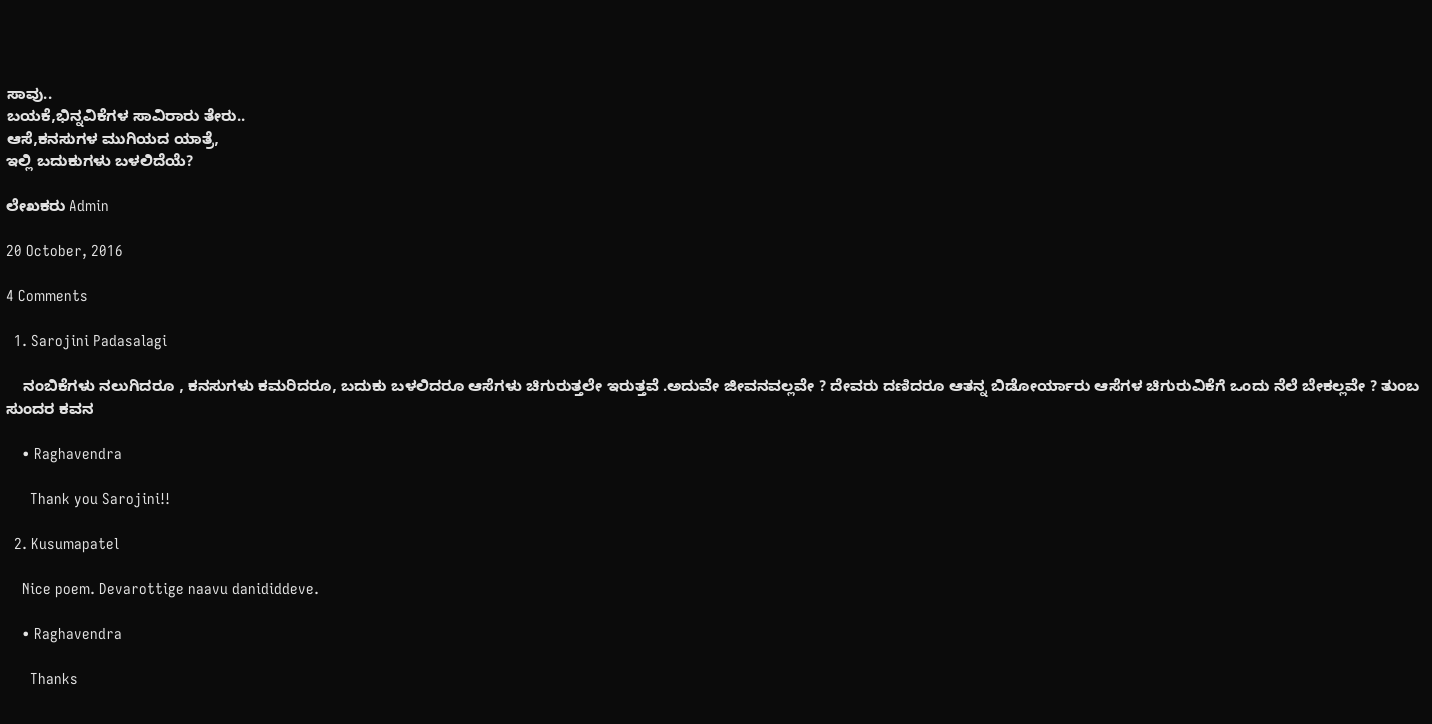ಸಾವು..
ಬಯಕೆ,ಭಿನ್ನವಿಕೆಗಳ ಸಾವಿರಾರು ತೇರು..
ಆಸೆ,ಕನಸುಗಳ ಮುಗಿಯದ ಯಾತ್ರೆ,
ಇಲ್ಲಿ ಬದುಕುಗಳು ಬಳಲಿದೆಯೆ?

ಲೇಖಕರು Admin

20 October, 2016

4 Comments

  1. Sarojini Padasalagi

    ನಂಬಿಕೆಗಳು ನಲುಗಿದರೂ , ಕನಸುಗಳು ಕಮರಿದರೂ, ಬದುಕು ಬಳಲಿದರೂ ಆಸೆಗಳು ಚಿಗುರುತ್ತಲೇ ಇರುತ್ತವೆ .ಅದುವೇ ಜೀವನವಲ್ಲವೇ ? ದೇವರು ದಣಿದರೂ ಆತನ್ನ ಬಿಡೋರ್ಯಾರು ಆಸೆಗಳ ಚಿಗುರುವಿಕೆಗೆ ಒಂದು ನೆಲೆ ಬೇಕಲ್ಲವೇ ? ತುಂಬ ಸುಂದರ ಕವನ

    • Raghavendra

      Thank you Sarojini!!

  2. Kusumapatel

    Nice poem. Devarottige naavu danididdeve.

    • Raghavendra

      Thanks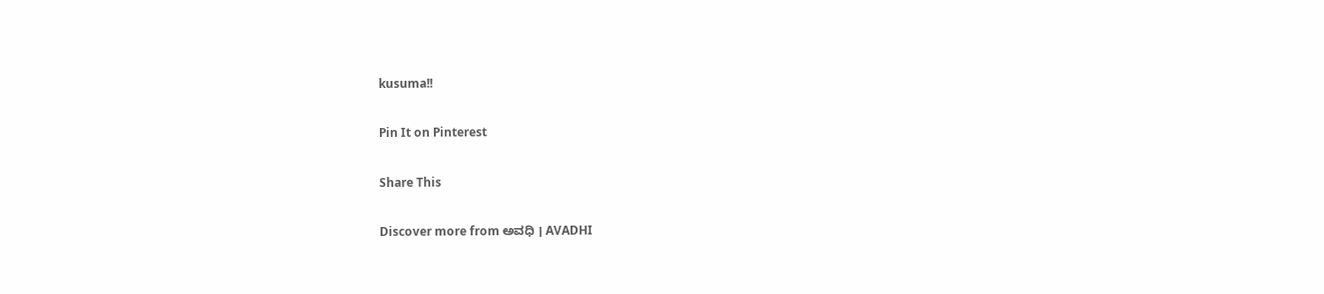kusuma!!

Pin It on Pinterest

Share This

Discover more from ಅವಧಿ । AVADHI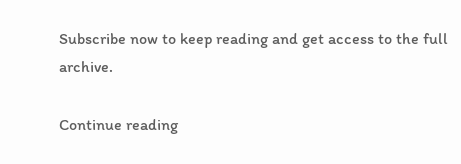Subscribe now to keep reading and get access to the full archive.

Continue reading